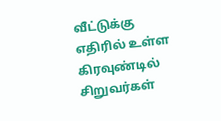வீட்டுக்கு எதிரில் உள்ள கிரவுண்டில் சிறுவர்கள்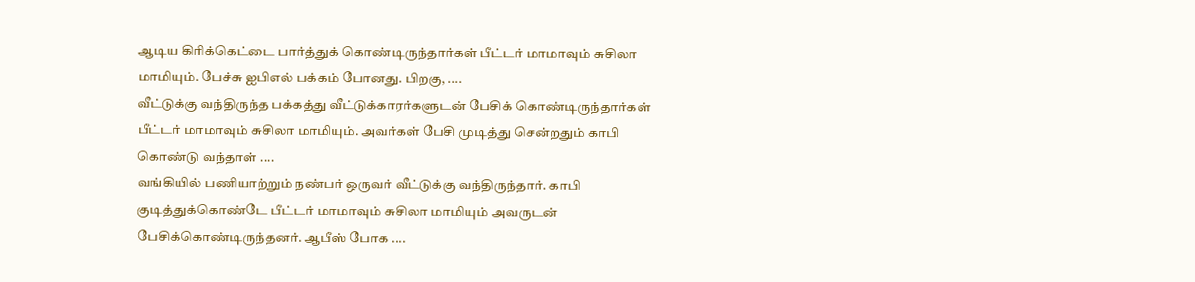ஆடிய கிரிக்கெட்டை பார்த்துக் கொண்டிருந்தார்கள் பீட்டர் மாமாவும் சுசிலா மாமியும். பேச்சு ஐபிஎல் பக்கம் போனது. பிறகு, ....
வீட்டுக்கு வந்திருந்த பக்கத்து வீட்டுக்காரர்களுடன் பேசிக் கொண்டிருந்தார்கள் பீட்டர் மாமாவும் சுசிலா மாமியும். அவர்கள் பேசி முடித்து சென்றதும் காபி கொண்டு வந்தாள் ....
வங்கியில் பணியாற்றும் நண்பர் ஒருவர் வீட்டுக்கு வந்திருந்தார். காபி குடித்துக்கொண்டே பீட்டர் மாமாவும் சுசிலா மாமியும் அவருடன் பேசிக்கொண்டிருந்தனர். ஆபீஸ் போக ....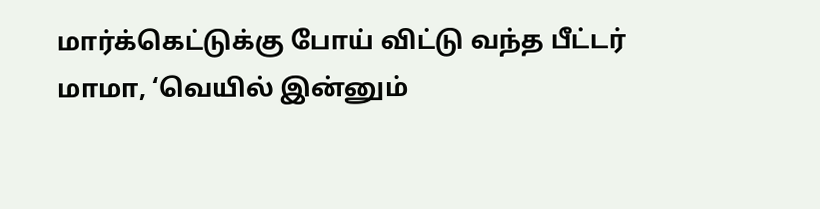மார்க்கெட்டுக்கு போய் விட்டு வந்த பீட்டர் மாமா, ‘வெயில் இன்னும்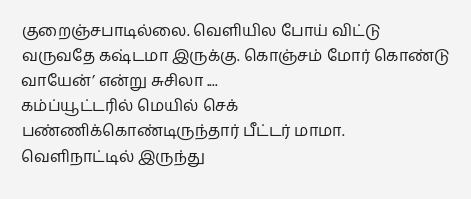குறைஞ்சபாடில்லை. வெளியில போய் விட்டு வருவதே கஷ்டமா இருக்கு. கொஞ்சம் மோர் கொண்டு வாயேன்’ என்று சுசிலா ....
கம்ப்யூட்டரில் மெயில் செக் பண்ணிக்கொண்டிருந்தார் பீட்டர் மாமா. வெளிநாட்டில் இருந்து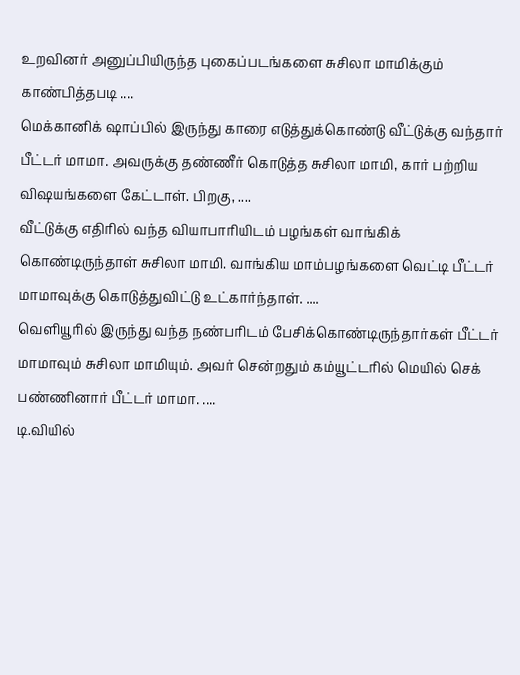உறவினர் அனுப்பியிருந்த புகைப்படங்களை சுசிலா மாமிக்கும் காண்பித்தபடி ....
மெக்கானிக் ஷாப்பில் இருந்து காரை எடுத்துக்கொண்டு வீட்டுக்கு வந்தார் பீட்டர் மாமா. அவருக்கு தண்ணீர் கொடுத்த சுசிலா மாமி, கார் பற்றிய விஷயங்களை கேட்டாள். பிறகு, ....
வீட்டுக்கு எதிரில் வந்த வியாபாரியிடம் பழங்கள் வாங்கிக் கொண்டிருந்தாள் சுசிலா மாமி. வாங்கிய மாம்பழங்களை வெட்டி பீட்டர் மாமாவுக்கு கொடுத்துவிட்டு உட்கார்ந்தாள். ....
வெளியூரில் இருந்து வந்த நண்பரிடம் பேசிக்கொண்டிருந்தார்கள் பீட்டர் மாமாவும் சுசிலா மாமியும். அவர் சென்றதும் கம்யூட்டரில் மெயில் செக் பண்ணினார் பீட்டர் மாமா. ....
டி.வியில்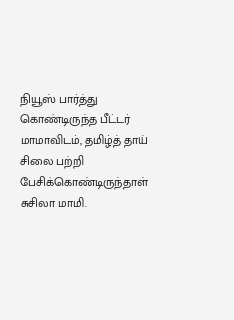நியூஸ் பார்த்து கொண்டிருந்த பீட்டர் மாமாவிடம், தமிழ்த் தாய் சிலை பற்றி பேசிக்கொண்டிருந்தாள் சுசிலா மாமி.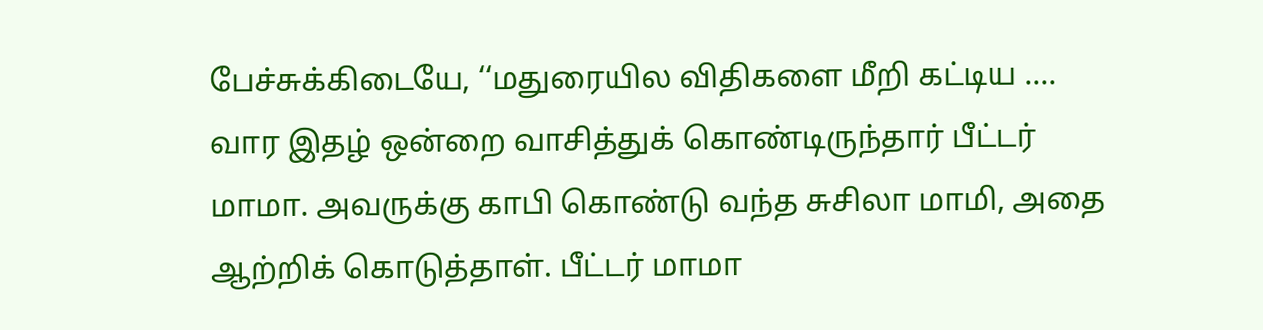பேச்சுக்கிடையே, ‘‘மதுரையில விதிகளை மீறி கட்டிய ....
வார இதழ் ஒன்றை வாசித்துக் கொண்டிருந்தார் பீட்டர் மாமா. அவருக்கு காபி கொண்டு வந்த சுசிலா மாமி, அதை ஆற்றிக் கொடுத்தாள். பீட்டர் மாமா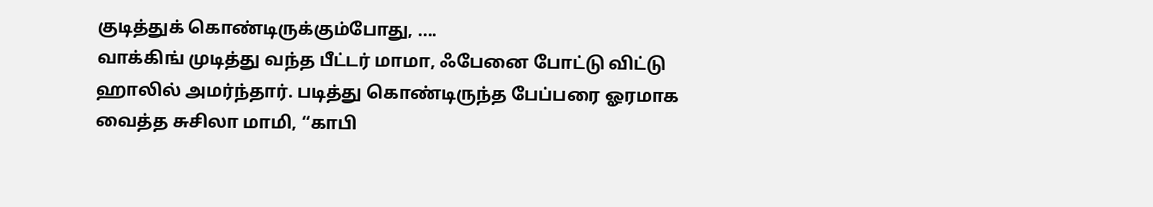குடித்துக் கொண்டிருக்கும்போது, ....
வாக்கிங் முடித்து வந்த பீட்டர் மாமா, ஃபேனை போட்டு விட்டு ஹாலில் அமர்ந்தார். படித்து கொண்டிருந்த பேப்பரை ஓரமாக வைத்த சுசிலா மாமி, ‘‘காபி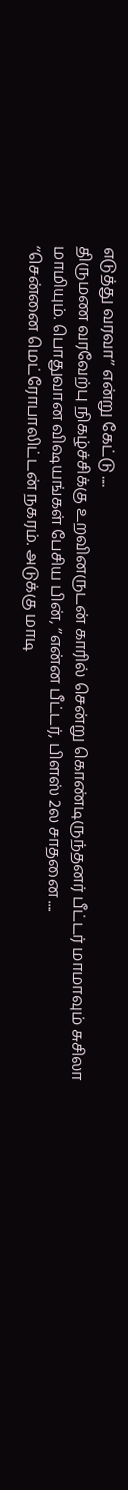எடுத்து வரவா’’ என்று கேட்டு ....
திருமண வரவேற்பு நிகழ்ச்சிக்கு உறவினருடன் காரில் சென்று கொண்டிருந்தனர் பீட்டர் மாமாவும் சுசிலா மாமியும். பொதுவான விஷயங்கள் பேசிய பின், ‘’என்ன பீட்டர், பிளஸ் 2ல சாதனை ....
‘‘சென்னை மெட்ரோபாலிட்டன் நகரம். அடுக்கு மாடி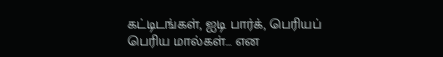கட்டிடங்கள், ஐடி பார்க், பெரியப் பெரிய மால்கள்... என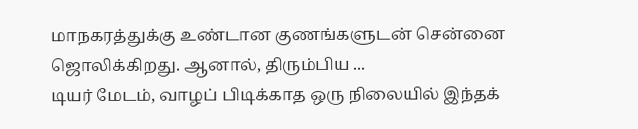மாநகரத்துக்கு உண்டான குணங்களுடன் சென்னை ஜொலிக்கிறது. ஆனால், திரும்பிய ...
டியர் மேடம், வாழப் பிடிக்காத ஒரு நிலையில் இந்தக்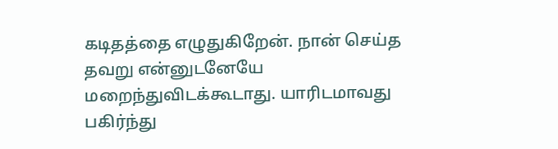கடிதத்தை எழுதுகிறேன். நான் செய்த தவறு என்னுடனேயே மறைந்துவிடக்கூடாது. யாரிடமாவது பகிர்ந்து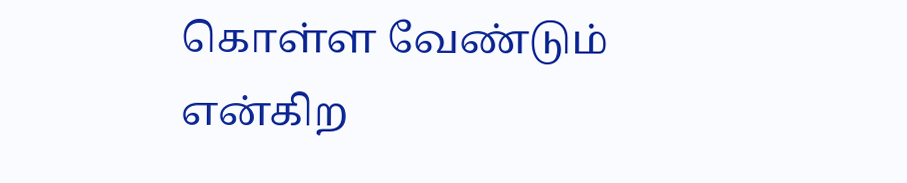கொள்ள வேண்டும் என்கிற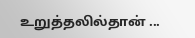உறுத்தலில்தான் ...